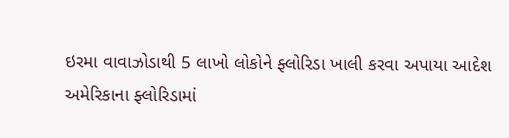ઇરમા વાવાઝોડાથી 5 લાખો લોકોને ફ્લોરિડા ખાલી કરવા અપાયા આદેશ
અમેરિકાના ફ્લોરિડામાં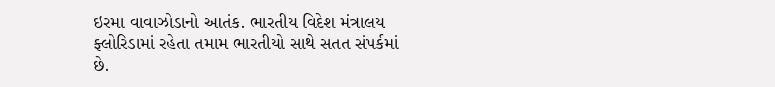ઇરમા વાવાઝોડાનો આતંક. ભારતીય વિદેશ મંત્રાલય ફ્લોરિડામાં રહેતા તમામ ભારતીયો સાથે સતત સંપર્કમાં છે.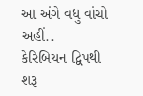આ અંગે વધુ વાંચો અહીં..
કેરિબિયન દ્વિપથી શરૂ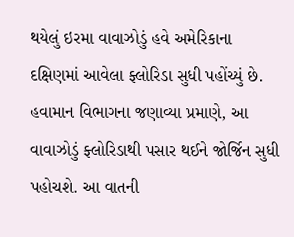થયેલું ઇરમા વાવાઝોડું હવે અમેરિકાના દક્ષિણમાં આવેલા ફ્લોરિડા સુધી પહોંચ્યું છે. હવામાન વિભાગના જણાવ્યા પ્રમાણે, આ વાવાઝોડું ફ્લોરિડાથી પસાર થઈને જોર્જિન સુધી પહોચશે. આ વાતની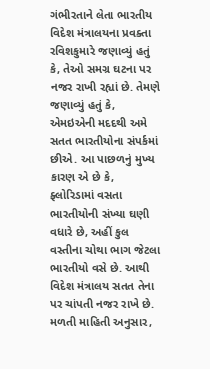ગંભીરતાને લેતા ભારતીય વિદેશ મંત્રાલયના પ્રવક્તા રવિશકુમારે જણાવ્યું હતું કે, તેઓ સમગ્ર ઘટના પર નજર રાખી રહ્યાં છે. તેમણે જણાવ્યું હતું કે, એમઇએની મદદથી અમે સતત ભારતીયોના સંપર્કમાં છીએ. આ પાછળનું મુખ્ય કારણ એ છે કે, ફ્લોરિડામાં વસતા ભારતીયોની સંખ્યા ઘણી વધારે છે, અહીં કુલ વસ્તીના ચોથા ભાગ જેટલા ભારતીયો વસે છે. આથી વિદેશ મંત્રાલય સતત તેના પર ચાંપતી નજર રાખે છે. મળતી માહિતી અનુસાર,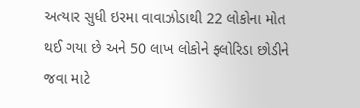અત્યાર સુધી ઇરમા વાવાઝોડાથી 22 લોકોના મોત થઈ ગયા છે અને 50 લાખ લોકોને ફ્લોરિડા છોડીને જવા માટે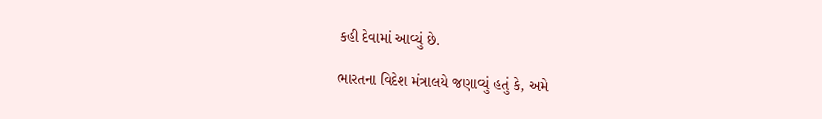કહી દેવામાં આવ્યું છે.

ભારતના વિદેશ મંત્રાલયે જણાવ્યું હતું કે, અમે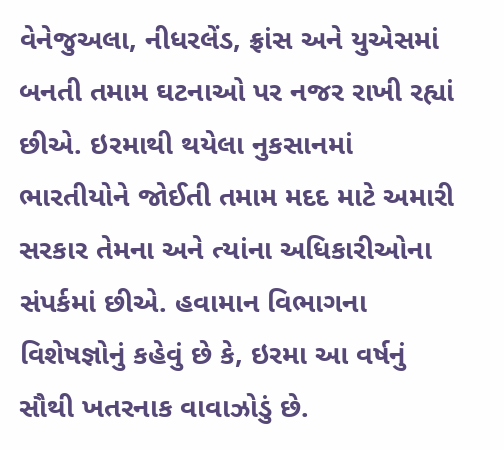વેનેજુઅલા, નીધરલેંડ, ફ્રાંસ અને યુએસમાં બનતી તમામ ઘટનાઓ પર નજર રાખી રહ્યાં છીએ. ઇરમાથી થયેલા નુકસાનમાં ભારતીયોને જોઈતી તમામ મદદ માટે અમારી સરકાર તેમના અને ત્યાંના અધિકારીઓના સંપર્કમાં છીએ. હવામાન વિભાગના વિશેષજ્ઞોનું કહેવું છે કે, ઇરમા આ વર્ષનું સૌથી ખતરનાક વાવાઝોડું છે.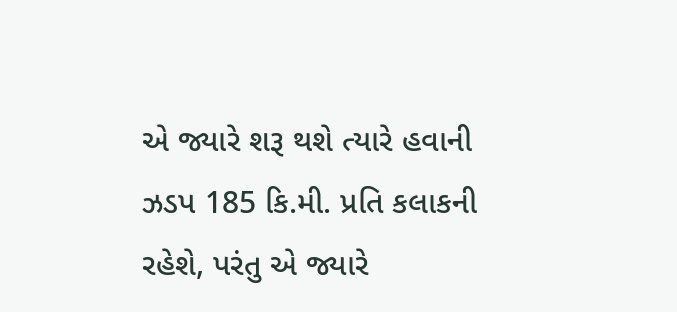એ જ્યારે શરૂ થશે ત્યારે હવાની ઝડપ 185 કિ.મી. પ્રતિ કલાકની રહેશે, પરંતુ એ જ્યારે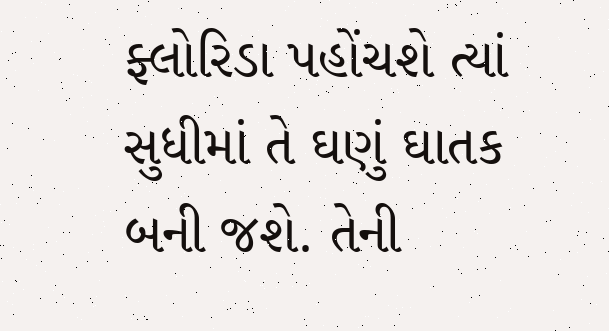ફ્લોરિડા પહોંચશે ત્યાં સુધીમાં તે ઘણું ઘાતક બની જશે. તેની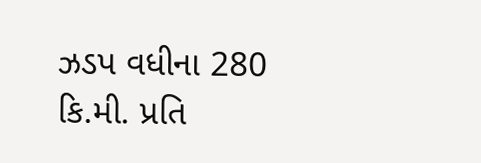ઝડપ વધીના 280 કિ.મી. પ્રતિ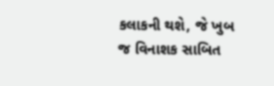કલાકની થશે, જે ખુબ જ વિનાશક સાબિત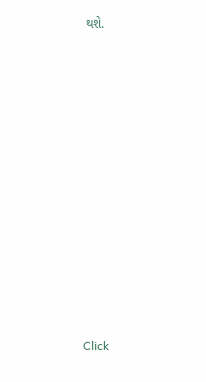થશે.












Click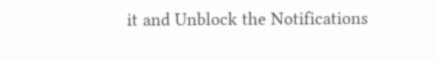it and Unblock the Notifications